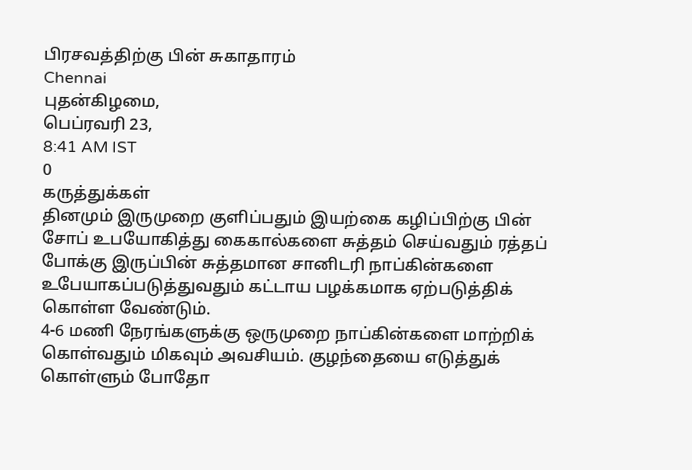பிரசவத்திற்கு பின் சுகாதாரம்
Chennai
புதன்கிழமை,
பெப்ரவரி 23,
8:41 AM IST
0
கருத்துக்கள்
தினமும் இருமுறை குளிப்பதும் இயற்கை கழிப்பிற்கு பின் சோப் உபயோகித்து கைகால்களை சுத்தம் செய்வதும் ரத்தப் போக்கு இருப்பின் சுத்தமான சானிடரி நாப்கின்களை உபேயாகப்படுத்துவதும் கட்டாய பழக்கமாக ஏற்படுத்திக் கொள்ள வேண்டும்.
4-6 மணி நேரங்களுக்கு ஒருமுறை நாப்கின்களை மாற்றிக் கொள்வதும் மிகவும் அவசியம். குழந்தையை எடுத்துக் கொள்ளும் போதோ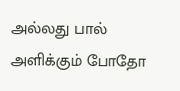அல்லது பால் அளிக்கும் போதோ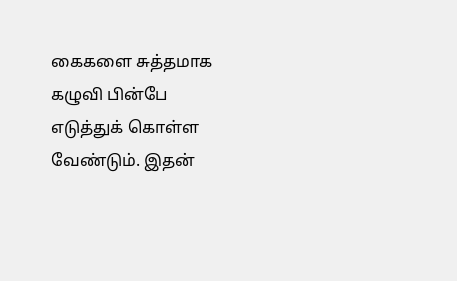கைகளை சுத்தமாக கழுவி பின்பே எடுத்துக் கொள்ள வேண்டும். இதன்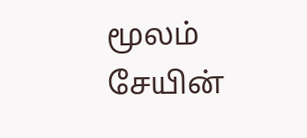மூலம் சேயின்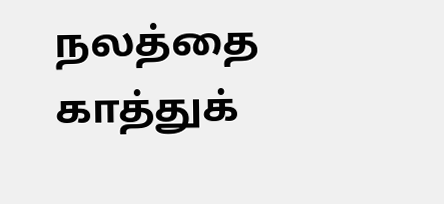நலத்தை காத்துக்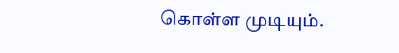கொள்ள முடியும்.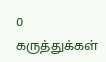0
கருத்துக்கள்